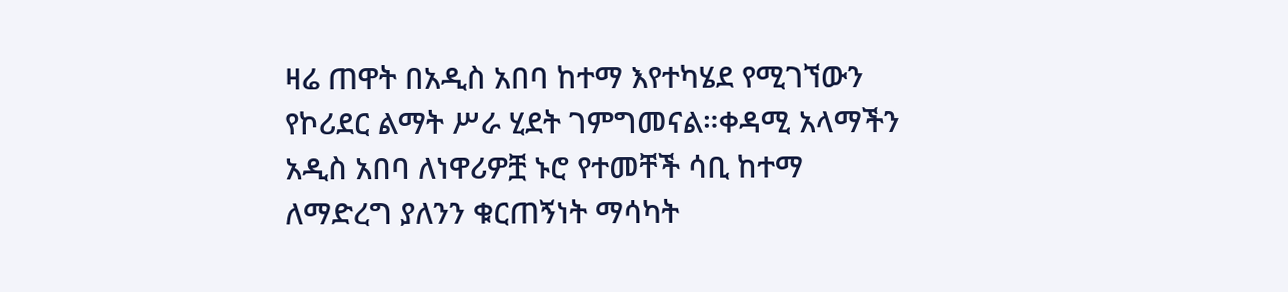ዛሬ ጠዋት በአዲስ አበባ ከተማ እየተካሄደ የሚገኘውን የኮሪደር ልማት ሥራ ሂደት ገምግመናል።ቀዳሚ አላማችን አዲስ አበባ ለነዋሪዎቿ ኑሮ የተመቸች ሳቢ ከተማ ለማድረግ ያለንን ቁርጠኝነት ማሳካት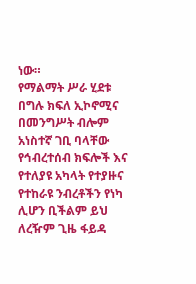ነው።
የማልማት ሥራ ሂደቱ በግሉ ክፍለ ኢኮኖሚና በመንግሥት ብሎም አነስተኛ ገቢ ባላቸው የኅብረተሰብ ክፍሎች እና የተለያዩ አካላት የተያዙና የተከራዩ ንብረቶችን የነካ ሊሆን ቢችልም ይህ ለረዥም ጊዜ ፋይዳ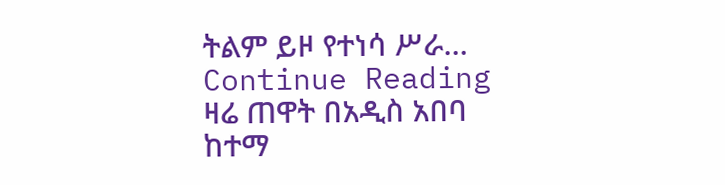ትልም ይዞ የተነሳ ሥራ…
Continue Reading
ዛሬ ጠዋት በአዲስ አበባ ከተማ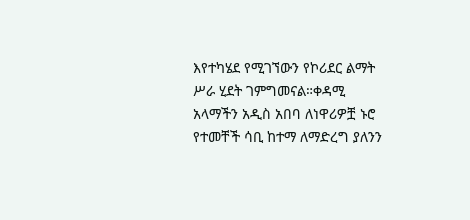እየተካሄደ የሚገኘውን የኮሪደር ልማት ሥራ ሂደት ገምግመናል።ቀዳሚ አላማችን አዲስ አበባ ለነዋሪዎቿ ኑሮ የተመቸች ሳቢ ከተማ ለማድረግ ያለንን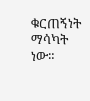ቁርጠኝነት ማሳካት ነው።